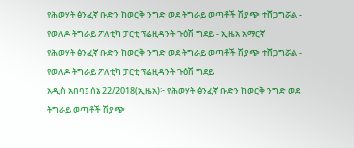የሕወሃት ፅንፈኛ ቡድን ከወርቅ ንግድ ወደ ትግራይ ወጣቶች ሽያጭ ተሸጋግሯል - የወለዶ ትግራይ ፖለቲካ ፓርቲ ፕሬዚዳንት ጉዕሽ ግደይ - ኢዜአ አማርኛ
የሕወሃት ፅንፈኛ ቡድን ከወርቅ ንግድ ወደ ትግራይ ወጣቶች ሽያጭ ተሸጋግሯል - የወለዶ ትግራይ ፖለቲካ ፓርቲ ፕሬዚዳንት ጉዕሽ ግደይ
አዲስ አበባ፤ ሰኔ 22/2018(ኢዜአ)፦ የሕወሃት ፅንፈኛ ቡድን ከወርቅ ንግድ ወደ ትግራይ ወጣቶች ሽያጭ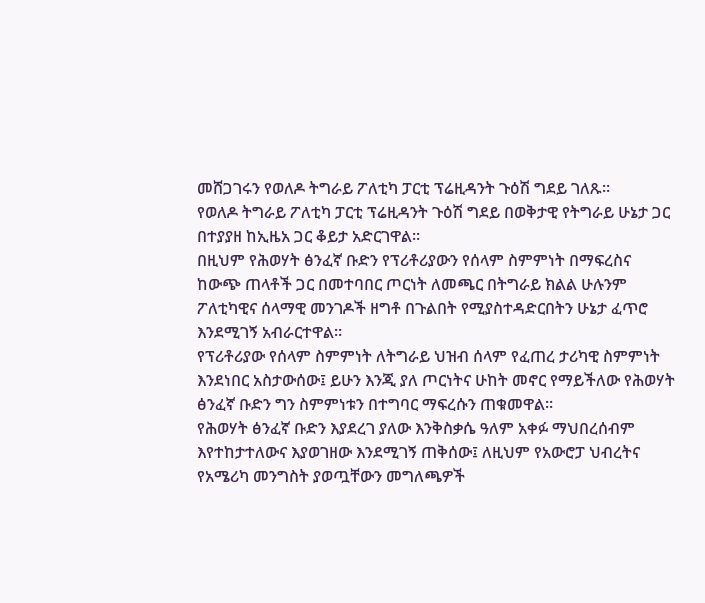መሸጋገሩን የወለዶ ትግራይ ፖለቲካ ፓርቲ ፕሬዚዳንት ጉዕሽ ግደይ ገለጹ።
የወለዶ ትግራይ ፖለቲካ ፓርቲ ፕሬዚዳንት ጉዕሽ ግደይ በወቅታዊ የትግራይ ሁኔታ ጋር በተያያዘ ከኢዜአ ጋር ቆይታ አድርገዋል።
በዚህም የሕወሃት ፅንፈኛ ቡድን የፕሪቶሪያውን የሰላም ስምምነት በማፍረስና ከውጭ ጠላቶች ጋር በመተባበር ጦርነት ለመጫር በትግራይ ክልል ሁሉንም ፖለቲካዊና ሰላማዊ መንገዶች ዘግቶ በጉልበት የሚያስተዳድርበትን ሁኔታ ፈጥሮ እንደሚገኝ አብራርተዋል።
የፕሪቶሪያው የሰላም ስምምነት ለትግራይ ህዝብ ሰላም የፈጠረ ታሪካዊ ስምምነት እንደነበር አስታውሰው፤ ይሁን እንጂ ያለ ጦርነትና ሁከት መኖር የማይችለው የሕወሃት ፅንፈኛ ቡድን ግን ስምምነቱን በተግባር ማፍረሱን ጠቁመዋል።
የሕወሃት ፅንፈኛ ቡድን እያደረገ ያለው እንቅስቃሴ ዓለም አቀፉ ማህበረሰብም እየተከታተለውና እያወገዘው እንደሚገኝ ጠቅሰው፤ ለዚህም የአውሮፓ ህብረትና የአሜሪካ መንግስት ያወጧቸውን መግለጫዎች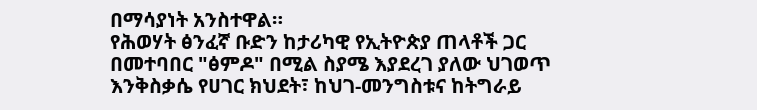በማሳያነት አንስተዋል።
የሕወሃት ፅንፈኛ ቡድን ከታሪካዊ የኢትዮጵያ ጠላቶች ጋር በመተባበር "ፅምዶ" በሚል ስያሜ እያደረገ ያለው ህገወጥ እንቅስቃሴ የሀገር ክህደት፣ ከህገ-መንግስቱና ከትግራይ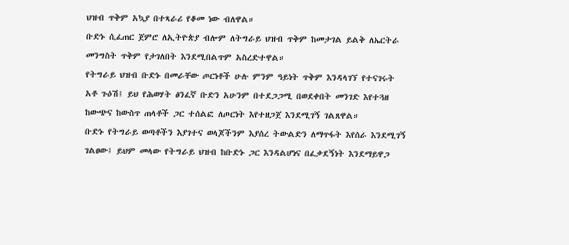ህዝብ ጥቅም አኳያ በተጻራሪ የቆመ ነው ብለዋል።
ቡድኑ ሲፈጠር ጀምሮ ለኢትዮጵያ ብሎም ለትግራይ ህዝብ ጥቅም ከመታገል ይልቅ ለኤርትራ መንግስት ጥቅም የታገለበት እንደሚበልጥም አስረድተዋል።
የትግራይ ህዝብ ቡድኑ በመራቸው ጦርነቶች ሁሉ ምንም ዓይነት ጥቅም እንዳላገኘ የተናገሩት አቶ ጉዕሽ፤ ይህ የሕወሃት ፅንፈኛ ቡድን አሁንም በተደጋጋሚ በወደቀበት መንገድ እየተጓዘ ከውጭና ከውስጥ ጠላቶች ጋር ተሰልፎ ለጦርነት እየተዘጋጀ እንደሚገኝ ገልጸዋል።
ቡድኑ የትግራይ ወጣቶችን እያገተና ወላጆችንም እያሰረ ትውልድን ለማጥፋት እየሰራ እንደሚገኝ ገልፀው፤ ይህም መላው የትግራይ ህዝብ ከቡድኑ ጋር እንዳልሆነና በፈቃደኝነት እንደማይዋጋ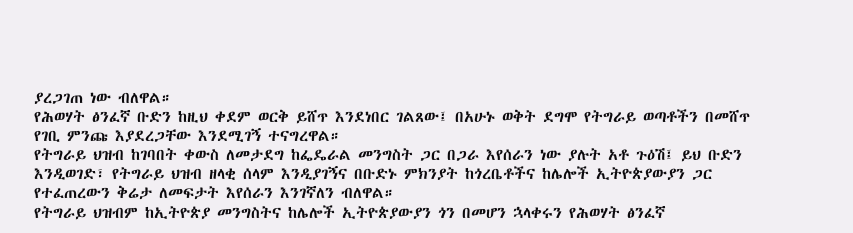ያረጋገጠ ነው ብለዋል።
የሕወሃት ፅንፈኛ ቡድን ከዚህ ቀደም ወርቅ ይሸጥ እንደነበር ገልጸው፤ በአሁኑ ወቅት ደግሞ የትግራይ ወጣቶችን በመሸጥ የገቢ ምንጩ እያደረጋቸው እንደሚገኝ ተናግረዋል።
የትግራይ ህዝብ ከገባበት ቀውስ ለመታደግ ከፌዴራል መንግስት ጋር በጋራ እየሰራን ነው ያሉት አቶ ጉዕሽ፤ ይህ ቡድን እንዲወገድ፣ የትግራይ ህዝብ ዘላቂ ሰላም እንዲያገኝና በቡድኑ ምክንያት ከጎረቤቶችና ከሌሎች ኢትዮጵያውያን ጋር የተፈጠረውን ቅሬታ ለመፍታት እየሰራን እንገኛለን ብለዋል።
የትግራይ ህዝብም ከኢትዮጵያ መንግስትና ከሌሎች ኢትዮጵያውያን ጎን በመሆን ኋላቀሩን የሕወሃት ፅንፈኛ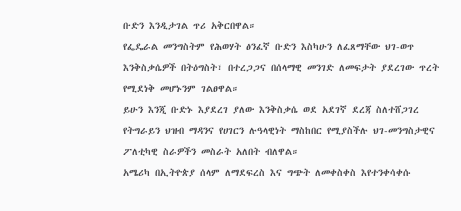ቡድን እንዲታገል ጥሪ አቅርበዋል።
የፌዴራል መንግስትም የሕወሃት ፅንፈኛ ቡድን እስካሁን ለፈጸማቸው ህገ-ወጥ እንቅስቃሴዎች በትዕግስት፣ በተረጋጋና በሰላማዊ መንገድ ለመፍታት ያደረገው ጥረት የሚደነቅ መሆኑንም ገልፀዋል።
ይሁን እንጂ ቡድኑ እያደረገ ያለው እንቅስቃሴ ወደ አደገኛ ደረጃ ስለተሸጋገረ የትግራይን ህዝብ ማዳንና የሀገርን ሉዓላዊነት ማስከበር የሚያስችሉ ህገ-መንግስታዊና ፖለቲካዊ ስራዎችን መስራት አለበት ብለዋል።
አሜሪካ በኢትዮጵያ ሰላም ለማደፍረስ እና ግጭት ለመቀስቀስ እየተንቀሳቀሱ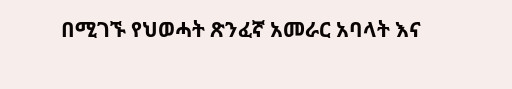በሚገኙ የህወሓት ጽንፈኛ አመራር አባላት እና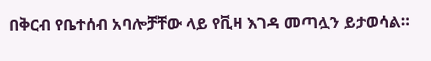በቅርብ የቤተሰብ አባሎቻቸው ላይ የቪዛ እገዳ መጣሏን ይታወሳል።